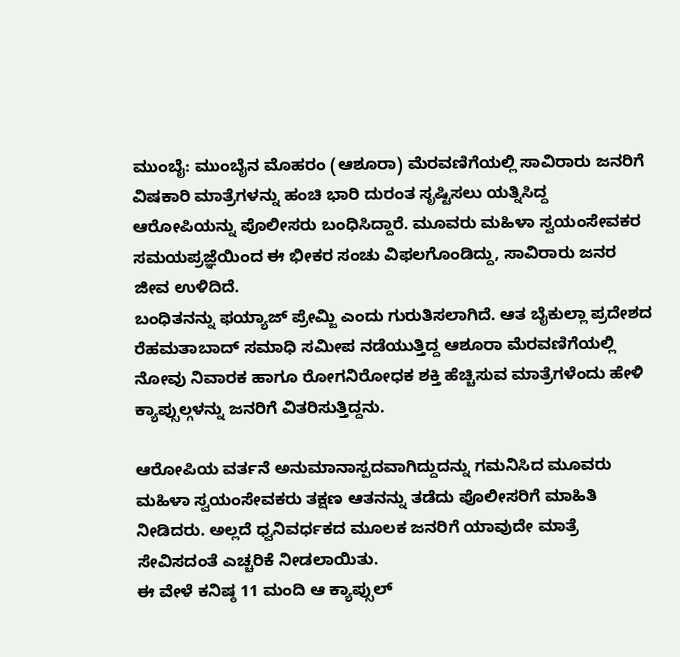ಮುಂಬೈ: ಮುಂಬೈನ ಮೊಹರಂ (ಆಶೂರಾ) ಮೆರವಣಿಗೆಯಲ್ಲಿ ಸಾವಿರಾರು ಜನರಿಗೆ ವಿಷಕಾರಿ ಮಾತ್ರೆಗಳನ್ನು ಹಂಚಿ ಭಾರಿ ದುರಂತ ಸೃಷ್ಟಿಸಲು ಯತ್ನಿಸಿದ್ದ ಆರೋಪಿಯನ್ನು ಪೊಲೀಸರು ಬಂಧಿಸಿದ್ದಾರೆ. ಮೂವರು ಮಹಿಳಾ ಸ್ವಯಂಸೇವಕರ ಸಮಯಪ್ರಜ್ಞೆಯಿಂದ ಈ ಭೀಕರ ಸಂಚು ವಿಫಲಗೊಂಡಿದ್ದು, ಸಾವಿರಾರು ಜನರ ಜೀವ ಉಳಿದಿದೆ.
ಬಂಧಿತನನ್ನು ಫಯ್ಯಾಜ್ ಪ್ರೇಮ್ಜಿ ಎಂದು ಗುರುತಿಸಲಾಗಿದೆ. ಆತ ಬೈಕುಲ್ಲಾ ಪ್ರದೇಶದ ರೆಹಮತಾಬಾದ್ ಸಮಾಧಿ ಸಮೀಪ ನಡೆಯುತ್ತಿದ್ದ ಆಶೂರಾ ಮೆರವಣಿಗೆಯಲ್ಲಿ ನೋವು ನಿವಾರಕ ಹಾಗೂ ರೋಗನಿರೋಧಕ ಶಕ್ತಿ ಹೆಚ್ಚಿಸುವ ಮಾತ್ರೆಗಳೆಂದು ಹೇಳಿ ಕ್ಯಾಪ್ಸುಲ್ಗಳನ್ನು ಜನರಿಗೆ ವಿತರಿಸುತ್ತಿದ್ದನು.

ಆರೋಪಿಯ ವರ್ತನೆ ಅನುಮಾನಾಸ್ಪದವಾಗಿದ್ದುದನ್ನು ಗಮನಿಸಿದ ಮೂವರು ಮಹಿಳಾ ಸ್ವಯಂಸೇವಕರು ತಕ್ಷಣ ಆತನನ್ನು ತಡೆದು ಪೊಲೀಸರಿಗೆ ಮಾಹಿತಿ ನೀಡಿದರು. ಅಲ್ಲದೆ ಧ್ವನಿವರ್ಧಕದ ಮೂಲಕ ಜನರಿಗೆ ಯಾವುದೇ ಮಾತ್ರೆ ಸೇವಿಸದಂತೆ ಎಚ್ಚರಿಕೆ ನೀಡಲಾಯಿತು.
ಈ ವೇಳೆ ಕನಿಷ್ಠ 11 ಮಂದಿ ಆ ಕ್ಯಾಪ್ಸುಲ್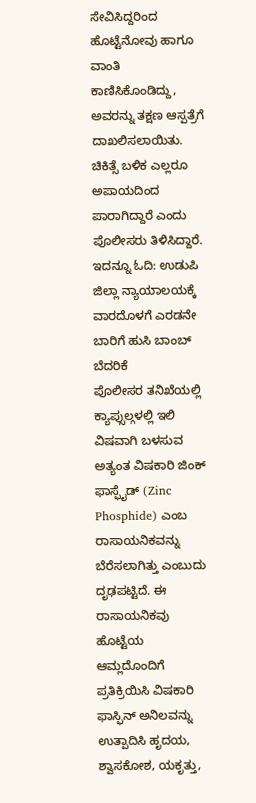ಸೇವಿಸಿದ್ದರಿಂದ ಹೊಟ್ಟೆನೋವು ಹಾಗೂ ವಾಂತಿ ಕಾಣಿಸಿಕೊಂಡಿದ್ದು, ಅವರನ್ನು ತಕ್ಷಣ ಆಸ್ಪತ್ರೆಗೆ ದಾಖಲಿಸಲಾಯಿತು. ಚಿಕಿತ್ಸೆ ಬಳಿಕ ಎಲ್ಲರೂ ಅಪಾಯದಿಂದ ಪಾರಾಗಿದ್ದಾರೆ ಎಂದು ಪೊಲೀಸರು ತಿಳಿಸಿದ್ದಾರೆ.
ಇದನ್ನೂ ಓದಿ: ಉಡುಪಿ ಜಿಲ್ಲಾ ನ್ಯಾಯಾಲಯಕ್ಕೆ ವಾರದೊಳಗೆ ಎರಡನೇ ಬಾರಿಗೆ ಹುಸಿ ಬಾಂಬ್ ಬೆದರಿಕೆ
ಪೊಲೀಸರ ತನಿಖೆಯಲ್ಲಿ ಕ್ಯಾಪ್ಸುಲ್ಗಳಲ್ಲಿ ಇಲಿ ವಿಷವಾಗಿ ಬಳಸುವ ಅತ್ಯಂತ ವಿಷಕಾರಿ ಜಿಂಕ್ ಫಾಸ್ಫೈಡ್ (Zinc Phosphide) ಎಂಬ ರಾಸಾಯನಿಕವನ್ನು ಬೆರೆಸಲಾಗಿತ್ತು ಎಂಬುದು ದೃಢಪಟ್ಟಿದೆ. ಈ ರಾಸಾಯನಿಕವು ಹೊಟ್ಟೆಯ ಆಮ್ಲದೊಂದಿಗೆ ಪ್ರತಿಕ್ರಿಯಿಸಿ ವಿಷಕಾರಿ ಫಾಸ್ಫಿನ್ ಅನಿಲವನ್ನು ಉತ್ಪಾದಿಸಿ ಹೃದಯ, ಶ್ವಾಸಕೋಶ, ಯಕೃತ್ತು,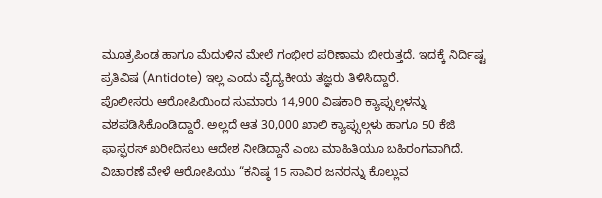ಮೂತ್ರಪಿಂಡ ಹಾಗೂ ಮೆದುಳಿನ ಮೇಲೆ ಗಂಭೀರ ಪರಿಣಾಮ ಬೀರುತ್ತದೆ. ಇದಕ್ಕೆ ನಿರ್ದಿಷ್ಟ ಪ್ರತಿವಿಷ (Antidote) ಇಲ್ಲ ಎಂದು ವೈದ್ಯಕೀಯ ತಜ್ಞರು ತಿಳಿಸಿದ್ದಾರೆ.
ಪೊಲೀಸರು ಆರೋಪಿಯಿಂದ ಸುಮಾರು 14,900 ವಿಷಕಾರಿ ಕ್ಯಾಪ್ಸುಲ್ಗಳನ್ನು ವಶಪಡಿಸಿಕೊಂಡಿದ್ದಾರೆ. ಅಲ್ಲದೆ ಆತ 30,000 ಖಾಲಿ ಕ್ಯಾಪ್ಸುಲ್ಗಳು ಹಾಗೂ 50 ಕೆಜಿ ಫಾಸ್ಫರಸ್ ಖರೀದಿಸಲು ಆದೇಶ ನೀಡಿದ್ದಾನೆ ಎಂಬ ಮಾಹಿತಿಯೂ ಬಹಿರಂಗವಾಗಿದೆ.
ವಿಚಾರಣೆ ವೇಳೆ ಆರೋಪಿಯು “ಕನಿಷ್ಠ 15 ಸಾವಿರ ಜನರನ್ನು ಕೊಲ್ಲುವ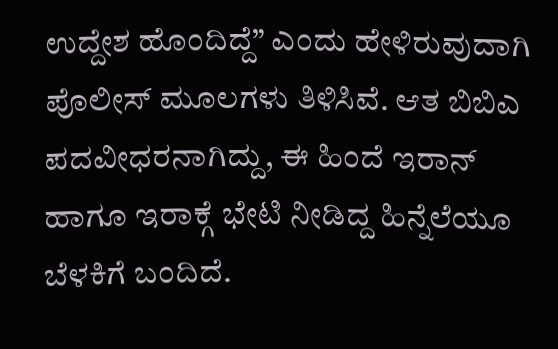ಉದ್ದೇಶ ಹೊಂದಿದ್ದೆ” ಎಂದು ಹೇಳಿರುವುದಾಗಿ ಪೊಲೀಸ್ ಮೂಲಗಳು ತಿಳಿಸಿವೆ. ಆತ ಬಿಬಿಎ ಪದವೀಧರನಾಗಿದ್ದು, ಈ ಹಿಂದೆ ಇರಾನ್ ಹಾಗೂ ಇರಾಕ್ಗೆ ಭೇಟಿ ನೀಡಿದ್ದ ಹಿನ್ನೆಲೆಯೂ ಬೆಳಕಿಗೆ ಬಂದಿದೆ.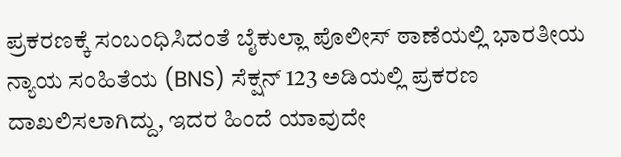ಪ್ರಕರಣಕ್ಕೆ ಸಂಬಂಧಿಸಿದಂತೆ ಬೈಕುಲ್ಲಾ ಪೊಲೀಸ್ ಠಾಣೆಯಲ್ಲಿ ಭಾರತೀಯ ನ್ಯಾಯ ಸಂಹಿತೆಯ (BNS) ಸೆಕ್ಷನ್ 123 ಅಡಿಯಲ್ಲಿ ಪ್ರಕರಣ ದಾಖಲಿಸಲಾಗಿದ್ದು, ಇದರ ಹಿಂದೆ ಯಾವುದೇ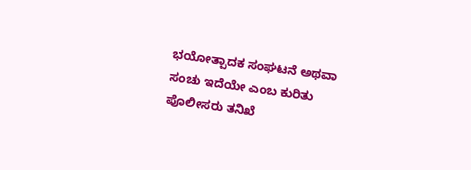ಭಯೋತ್ಪಾದಕ ಸಂಘಟನೆ ಅಥವಾ ಸಂಚು ಇದೆಯೇ ಎಂಬ ಕುರಿತು ಪೊಲೀಸರು ತನಿಖೆ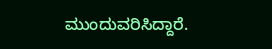ಮುಂದುವರಿಸಿದ್ದಾರೆ.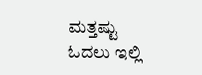ಮತ್ತಷ್ಟು ಓದಲು ಇಲ್ಲಿ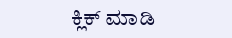ಕ್ಲಿಕ್ ಮಾಡಿ